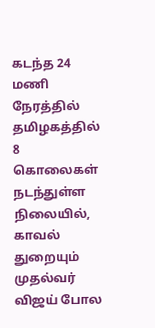கடந்த 24 மணி நேரத்தில் தமிழகத்தில் 8 கொலைகள் நடந்துள்ள நிலையில், காவல் துறையும் முதல்வர் விஜய் போல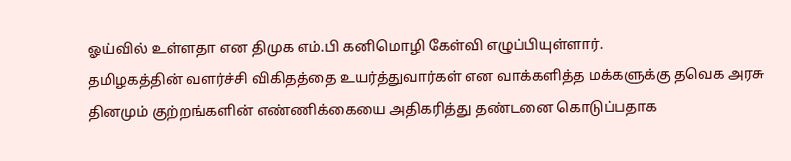ஓய்வில் உள்ளதா என திமுக எம்.பி கனிமொழி கேள்வி எழுப்பியுள்ளார்.
தமிழகத்தின் வளர்ச்சி விகிதத்தை உயர்த்துவார்கள் என வாக்களித்த மக்களுக்கு தவெக அரசு தினமும் குற்றங்களின் எண்ணிக்கையை அதிகரித்து தண்டனை கொடுப்பதாக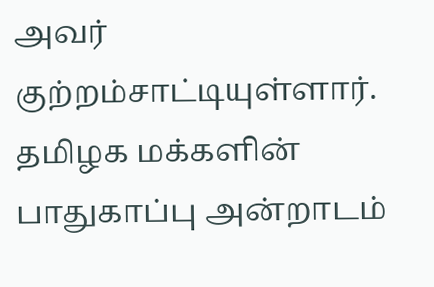அவர் குற்றம்சாட்டியுள்ளார்.
தமிழக மக்களின் பாதுகாப்பு அன்றாடம்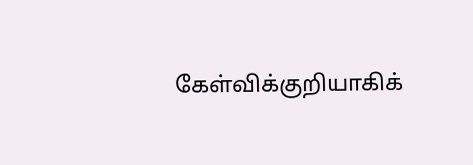கேள்விக்குறியாகிக்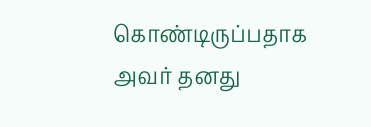கொண்டிருப்பதாக அவர் தனது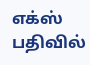எக்ஸ் பதிவில்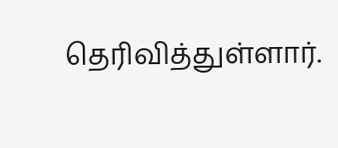தெரிவித்துள்ளார்.